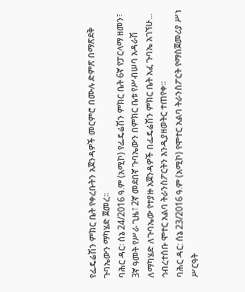የፌዴሬሽን ምክር ቤት የቀረቡትን አጀንዳዎች መርምሮ በሙሉ ድምጽ በማጽደቅ ጉባኤውን ማካሄድ ጀመረ፡፡
ባሕር ዳር፡ ሰኔ 24/2016 ዓ.ም (አሚኮ) የፌዴሬሽን ምክር ቤት 6ኛ የፓርላማ ዘመን፣ 3ኛ ዓመት የሥራ ጊዜ፣ 2ኛ መደበኛ ጉባኤውን በምክር ቤቱ የሥብሠባ አዳራሽ ለማካሄድ ለጉባኤው የተያዙ አጀንዳዎች በፌዴሬሽን ምክር ቤት አፈ ጉባኤ አገኘሁ...
ኅብረተሰቡ ሞተር አልባ ትራንስፖርትን እንዲያዘወትር ተጠየቀ።
ባሕር ዳር: ሰኔ 23/2016 ዓ.ም (አሚኮ) የሞተር አልባ ትራንስፖርት የማስጀመሪያ ሥነ ሥርዓት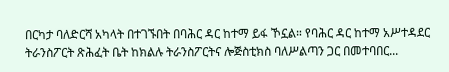በርካታ ባለድርሻ አካላት በተገኙበት በባሕር ዳር ከተማ ይፋ ኾኗል። የባሕር ዳር ከተማ አሥተዳደር ትራንስፖርት ጽሕፈት ቤት ከክልሉ ትራንስፖርትና ሎጅስቲክስ ባለሥልጣን ጋር በመተባበር...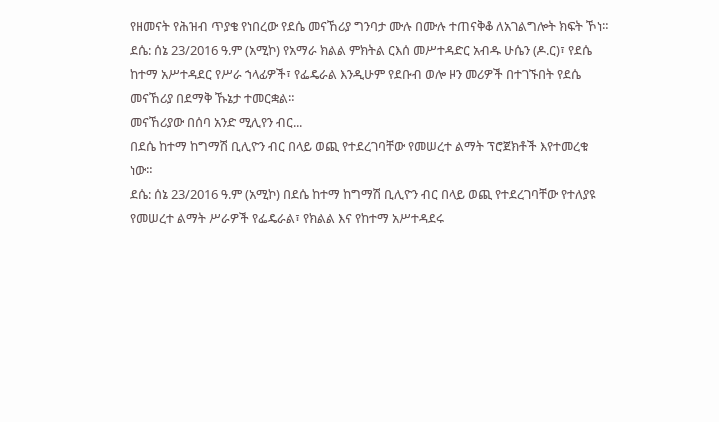የዘመናት የሕዝብ ጥያቄ የነበረው የደሴ መናኸሪያ ግንባታ ሙሉ በሙሉ ተጠናቅቆ ለአገልግሎት ክፍት ኾነ።
ደሴ: ሰኔ 23/2016 ዓ.ም (አሚኮ) የአማራ ክልል ምክትል ርእሰ መሥተዳድር አብዱ ሁሴን (ዶ.ር)፣ የደሴ ከተማ አሥተዳደር የሥራ ኀላፊዎች፣ የፌዴራል እንዲሁም የደቡብ ወሎ ዞን መሪዎች በተገኙበት የደሴ መናኸሪያ በደማቅ ኹኔታ ተመርቋል።
መናኸሪያው በሰባ አንድ ሚሊየን ብር...
በደሴ ከተማ ከግማሽ ቢሊዮን ብር በላይ ወጪ የተደረገባቸው የመሠረተ ልማት ፕሮጀክቶች እየተመረቁ ነው።
ደሴ: ሰኔ 23/2016 ዓ.ም (አሚኮ) በደሴ ከተማ ከግማሽ ቢሊዮን ብር በላይ ወጪ የተደረገባቸው የተለያዩ የመሠረተ ልማት ሥራዎች የፌዴራል፣ የክልል እና የከተማ አሥተዳደሩ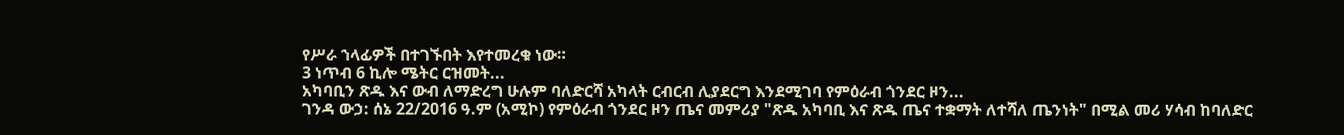የሥራ ኀላፊዎች በተገኙበት እየተመረቁ ነው።
3 ነጥብ 6 ኪሎ ሜትር ርዝመት...
አካባቢን ጽዱ እና ውብ ለማድረግ ሁሉም ባለድርሻ አካላት ርብርብ ሊያደርግ እንደሚገባ የምዕራብ ጎንደር ዞን...
ገንዳ ውኃ: ሰኔ 22/2016 ዓ.ም (አሚኮ) የምዕራብ ጎንደር ዞን ጤና መምሪያ "ጽዱ አካባቢ እና ጽዱ ጤና ተቋማት ለተሻለ ጤንነት" በሚል መሪ ሃሳብ ከባለድር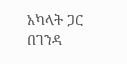አካላት ጋር በገንዳ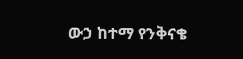ውኃ ከተማ የንቅናቄ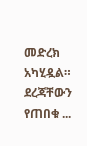መድረክ አካሂዷል።
ደረጃቸውን የጠበቁ ...